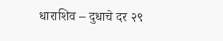धाराशिव – दुधाचे दर २९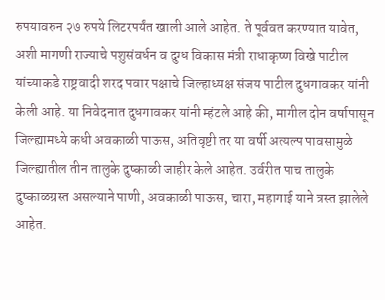रुपयावरुन २७ रुपये लिटरपर्यंत खाली आले आहेत. ते पूर्ववत करण्यात यावेत, अशी मागणी राज्याचे पशुसंवर्धन व दुग्ध विकास मंत्री राधाकृष्ण विखे पाटील यांच्याकडे राष्ट्रवादी शरद पवार पक्षाचे जिल्हाध्यक्ष संजय पाटील दुधगावकर यांनी केली आहे. या निवेदनात दुधगावकर यांनी म्हंटले आहे की, मागील दोन वर्षापासून जिल्ह्यामध्ये कधी अवकाळी पाऊस, अतिवृष्टी तर या वर्षी अत्यल्प पावसामुळे जिल्ह्यातील तीन तालुके दुष्काळी जाहीर केले आहेत. उर्वरीत पाच तालुके दुष्काळग्रस्त असल्याने पाणी, अवकाळी पाऊस, चारा, महागाई याने त्रस्त झालेले आहेत.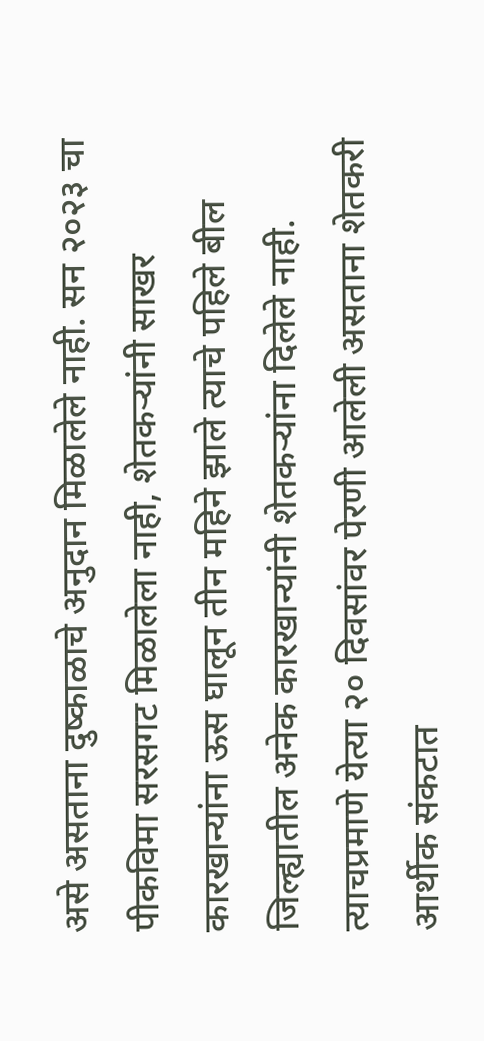असे असताना दुष्काळाचे अनुदान मिळालेले नाही. सन २०२३ चा पीकविमा सरसगट मिळालेला नाही, शेतकऱ्यांनी साखर कारखान्यांना ऊस घालून तीन महिने झाले त्याचे पहिले बील जिल्ह्यातील अनेक कारखान्यांनी शेतकऱ्यांना दिलेले नाही. त्याचप्रमाणे येत्या २० दिवसांवर पेरणी आलेली असताना शेतकरी आर्थीक संकटात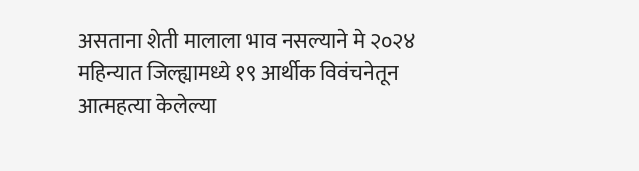असताना शेती मालाला भाव नसल्याने मे २०२४ महिन्यात जिल्ह्यामध्ये १९ आर्थीक विवंचनेतून आत्महत्या केलेल्या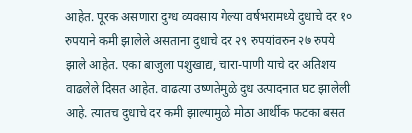आहेत. पूरक असणारा दुग्ध व्यवसाय गेल्या वर्षभरामध्ये दुधाचे दर १० रुपयाने कमी झालेले असताना दुधाचे दर २९ रुपयांवरुन २७ रुपये झाले आहेत. एका बाजुला पशुखाद्य, चारा-पाणी याचे दर अतिशय वाढलेले दिसत आहेत. वाढत्या उष्णतेमुळे दुध उत्पादनात घट झालेली आहे. त्यातच दुधाचे दर कमी झाल्यामुळे मोठा आर्थीक फटका बसत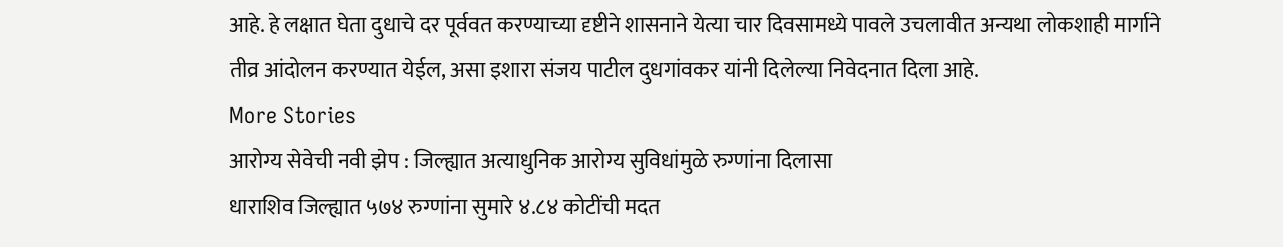आहे. हे लक्षात घेता दुधाचे दर पूर्ववत करण्याच्या दृष्टीने शासनाने येत्या चार दिवसामध्ये पावले उचलावीत अन्यथा लोकशाही मार्गाने तीव्र आंदोलन करण्यात येईल, असा इशारा संजय पाटील दुधगांवकर यांनी दिलेल्या निवेदनात दिला आहे.
More Stories
आरोग्य सेवेची नवी झेप : जिल्ह्यात अत्याधुनिक आरोग्य सुविधांमुळे रुग्णांना दिलासा
धाराशिव जिल्ह्यात ५७४ रुग्णांना सुमारे ४.८४ कोटींची मदत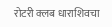रोटरी क्लब धाराशिवचा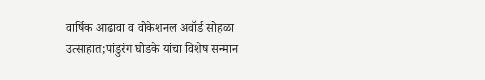वार्षिक आढावा व वोकेशनल अवॉर्ड सोहळा उत्साहात;पांडुरंग घोडके यांचा विशेष सन्मान